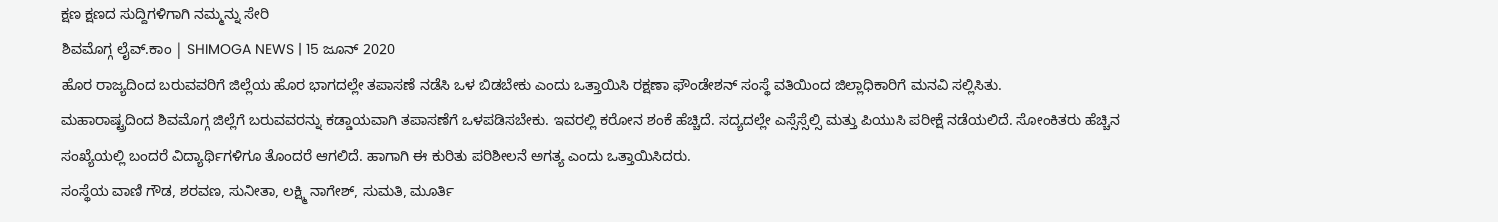ಕ್ಷಣ ಕ್ಷಣದ ಸುದ್ದಿಗಳಿಗಾಗಿ ನಮ್ಮನ್ನು ಸೇರಿ
ಶಿವಮೊಗ್ಗ ಲೈವ್.ಕಾಂ | SHIMOGA NEWS | 15 ಜೂನ್ 2020
ಹೊರ ರಾಜ್ಯದಿಂದ ಬರುವವರಿಗೆ ಜಿಲ್ಲೆಯ ಹೊರ ಭಾಗದಲ್ಲೇ ತಪಾಸಣೆ ನಡೆಸಿ ಒಳ ಬಿಡಬೇಕು ಎಂದು ಒತ್ತಾಯಿಸಿ ರಕ್ಷಣಾ ಫೌಂಡೇಶನ್ ಸಂಸ್ಥೆ ವತಿಯಿಂದ ಜಿಲ್ಲಾಧಿಕಾರಿಗೆ ಮನವಿ ಸಲ್ಲಿಸಿತು.
ಮಹಾರಾಷ್ಟ್ರದಿಂದ ಶಿವಮೊಗ್ಗ ಜಿಲ್ಲೆಗೆ ಬರುವವರನ್ನು ಕಡ್ಡಾಯವಾಗಿ ತಪಾಸಣೆಗೆ ಒಳಪಡಿಸಬೇಕು. ಇವರಲ್ಲಿ ಕರೋನ ಶಂಕೆ ಹೆಚ್ಚಿದೆ. ಸದ್ಯದಲ್ಲೇ ಎಸ್ಸೆಸ್ಸೆಲ್ಸಿ ಮತ್ತು ಪಿಯುಸಿ ಪರೀಕ್ಷೆ ನಡೆಯಲಿದೆ. ಸೋಂಕಿತರು ಹೆಚ್ಚಿನ ಸಂಖ್ಯೆಯಲ್ಲಿ ಬಂದರೆ ವಿದ್ಯಾರ್ಥಿಗಳಿಗೂ ತೊಂದರೆ ಆಗಲಿದೆ. ಹಾಗಾಗಿ ಈ ಕುರಿತು ಪರಿಶೀಲನೆ ಅಗತ್ಯ ಎಂದು ಒತ್ತಾಯಿಸಿದರು.
ಸಂಸ್ಥೆಯ ವಾಣಿ ಗೌಡ, ಶರವಣ, ಸುನೀತಾ, ಲಕ್ಷ್ಮಿ ನಾಗೇಶ್, ಸುಮತಿ, ಮೂರ್ತಿ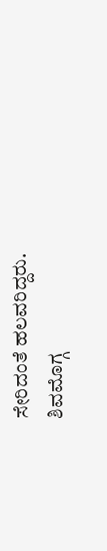ಸೇರಿದಂತೆ ಹಲವರಿದ್ದರು.
ಶಿವಮೊಗ್ಗ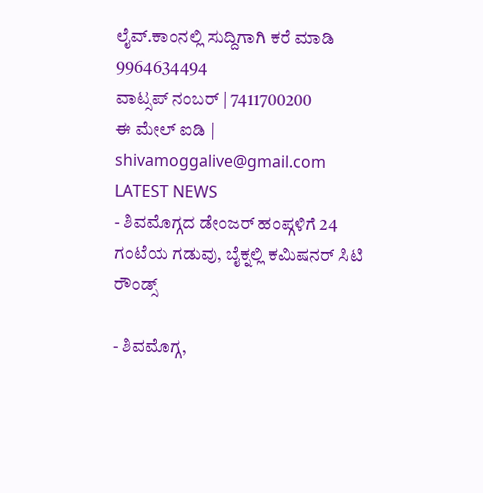ಲೈವ್.ಕಾಂನಲ್ಲಿ ಸುದ್ದಿಗಾಗಿ ಕರೆ ಮಾಡಿ 9964634494
ವಾಟ್ಸಪ್ ನಂಬರ್ | 7411700200
ಈ ಮೇಲ್ ಐಡಿ | shivamoggalive@gmail.com
LATEST NEWS
- ಶಿವಮೊಗ್ಗದ ಡೇಂಜರ್ ಹಂಪ್ಗಳಿಗೆ 24 ಗಂಟೆಯ ಗಡುವು, ಬೈಕ್ನಲ್ಲಿ ಕಮಿಷನರ್ ಸಿಟಿ ರೌಂಡ್ಸ್

- ಶಿವಮೊಗ್ಗ,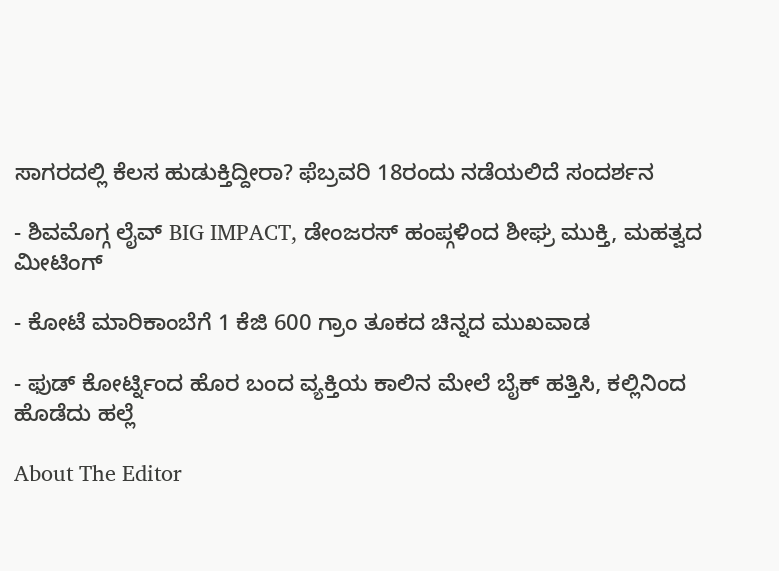ಸಾಗರದಲ್ಲಿ ಕೆಲಸ ಹುಡುಕ್ತಿದ್ದೀರಾ? ಫೆಬ್ರವರಿ 18ರಂದು ನಡೆಯಲಿದೆ ಸಂದರ್ಶನ

- ಶಿವಮೊಗ್ಗ ಲೈವ್ BIG IMPACT, ಡೇಂಜರಸ್ ಹಂಪ್ಗಳಿಂದ ಶೀಘ್ರ ಮುಕ್ತಿ, ಮಹತ್ವದ ಮೀಟಿಂಗ್

- ಕೋಟೆ ಮಾರಿಕಾಂಬೆಗೆ 1 ಕೆಜಿ 600 ಗ್ರಾಂ ತೂಕದ ಚಿನ್ನದ ಮುಖವಾಡ

- ಫುಡ್ ಕೋರ್ಟ್ನಿಂದ ಹೊರ ಬಂದ ವ್ಯಕ್ತಿಯ ಕಾಲಿನ ಮೇಲೆ ಬೈಕ್ ಹತ್ತಿಸಿ, ಕಲ್ಲಿನಿಂದ ಹೊಡೆದು ಹಲ್ಲೆ

About The Editor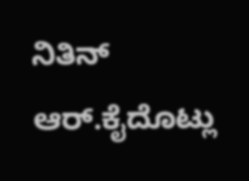ನಿತಿನ್ ಆರ್.ಕೈದೊಟ್ಲು